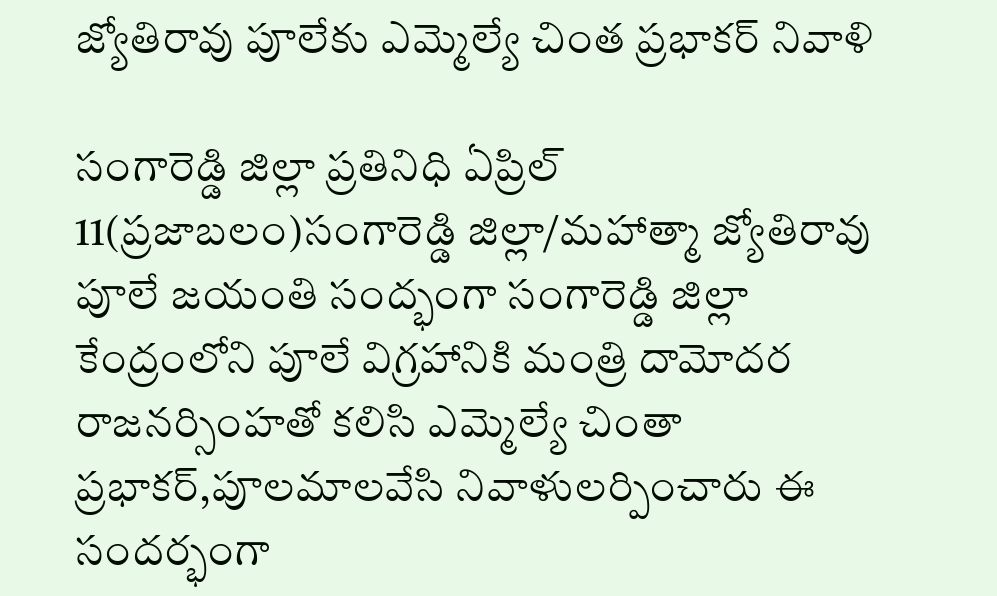జ్యోతిరావు పూలేకు ఎమ్మెల్యే చింత ప్రభాకర్ నివాళి

సంగారెడ్డి జిల్లా ప్రతినిధి ఏప్రిల్ 11(ప్రజాబలం)సంగారెడ్డి జిల్లా/మహాత్మా జ్యోతిరావు పూలే జయంతి సంద్భంగా సంగారెడ్డి జిల్లా కేంద్రంలోని పూలే విగ్రహానికి మంత్రి దామోదర రాజనర్సింహతో కలిసి ఎమ్మెల్యే చింతా ప్రభాకర్,పూలమాలవేసి నివాళులర్పించారు ఈ సందర్భంగా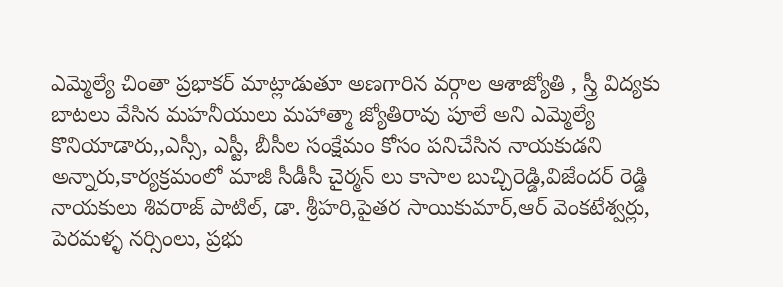ఎమ్మెల్యే చింతా ప్రభాకర్ మాట్లాడుతూ అణగారిన వర్గాల ఆశాజ్యోతి , స్త్రీ విద్యకు బాటలు వేసిన మహనీయులు మహాత్మా జ్యోతిరావు పూలే అని ఎమ్మెల్యే కొనియాడారు,,ఎస్సీ, ఎస్టీ, బీసీల సంక్షేమం కోసం పనిచేసిన నాయకుడని అన్నారు,కార్యక్రమంలో మాజీ సీడీసీ చైర్మన్ లు కాసాల బుచ్చిరెడ్డి,విజేందర్ రెడ్డి నాయకులు శివరాజ్ పాటిల్, డా. శ్రీహరి,పైతర సాయికుమార్,ఆర్ వెంకటేశ్వర్లు, పెరమళ్ళ నర్సింలు, ప్రభు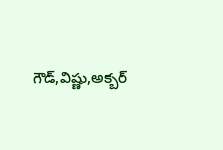గౌడ్,విష్ణు,అక్బర్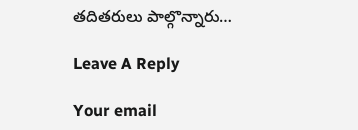తదితరులు పాల్గొన్నారు…

Leave A Reply

Your email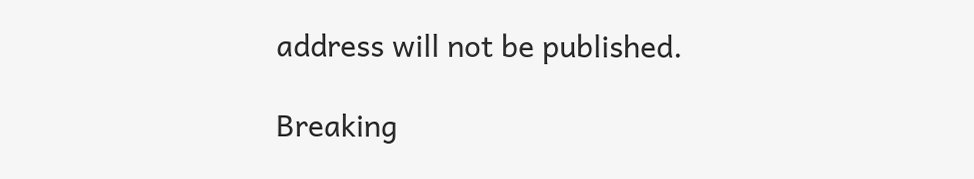address will not be published.

Breaking